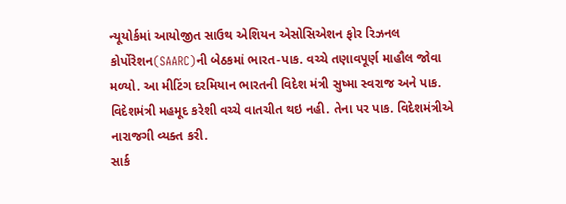ન્યૂયોર્કમાં આયોજીત સાઉથ એશિયન એસોસિએશન ફોર રિઝનલ કોર્પોરેશન(SAARC)ની બેઠકમાં ભારત-પાક. વચ્ચે તણાવપૂર્ણ માહૌલ જોવા મળ્યો. આ મીટિંગ દરમિયાન ભારતની વિદેશ મંત્રી સુષ્મા સ્વરાજ અને પાક. વિદેશમંત્રી મહમૂદ કરેશી વચ્ચે વાતચીત થઇ નહી. તેના પર પાક. વિદેશમંત્રીએ નારાજગી વ્યક્ત કરી.
સાર્ક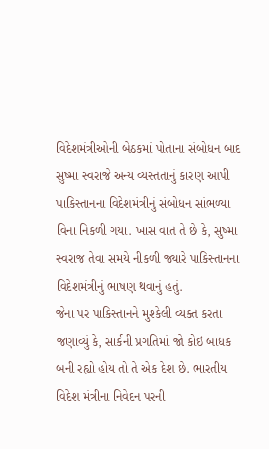વિદેશમંત્રીઓની બેઠકમાં પોતાના સંબોધન બાદ સુષ્મા સ્વરાજે અન્ય વ્યસ્તતાનું કારણ આપી પાકિસ્તાનના વિદેશમંત્રીનું સંબોધન સાંભળ્યા વિના નિકળી ગયા. ખાસ વાત તે છે કે, સુષ્મા સ્વરાજ તેવા સમયે નીકળી જ્યારે પાકિસ્તાનના વિદેશમંત્રીનું ભાષણ થવાનું હતું.
જેના પર પાકિસ્તાનને મુશ્કેલી વ્યક્ત કરતા જણાવ્યું કે, સાર્કની પ્રગતિમાં જો કોઇ બાધક બની રહ્યો હોય તો તે એક દેશ છે. ભારતીય વિદેશ મંત્રીના નિવેદન પરની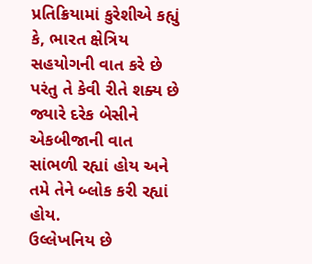પ્રતિક્રિયામાં કુરેશીએ કહ્યું કે, ભારત ક્ષેત્રિય સહયોગની વાત કરે છે પરંતુ તે કેવી રીતે શક્ય છે જ્યારે દરેક બેસીને એકબીજાની વાત સાંભળી રહ્યાં હોય અને તમે તેને બ્લોક કરી રહ્યાં હોય.
ઉલ્લેખનિય છે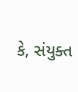કે, સંયુક્ત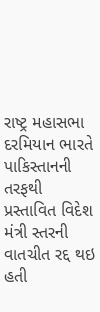રાષ્ટ્ર મહાસભા દરમિયાન ભારતે પાકિસ્તાનની તરફથી પ્રસ્તાવિત વિદેશ મંત્રી સ્તરની વાતચીત રદ્દ થઇ હતી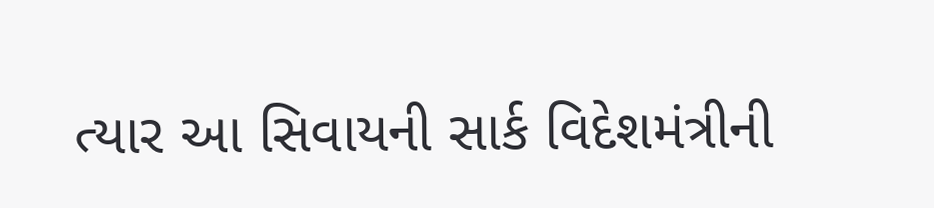ત્યાર આ સિવાયની સાર્ક વિદેશમંત્રીની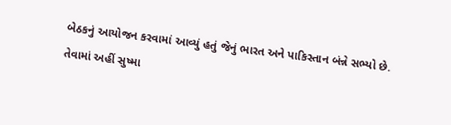બેઠકનું આયોજન કરવામાં આવ્યું હતું જેનું ભારત અને પાકિસ્તાન બંન્ને સભ્યો છે. તેવામાં અહીં સુષ્મા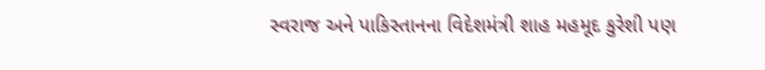સ્વરાજ અને પાકિસ્તાનના વિદેશમંત્રી શાહ મહમૂદ કુરેશી પણ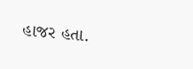હાજર હતા.